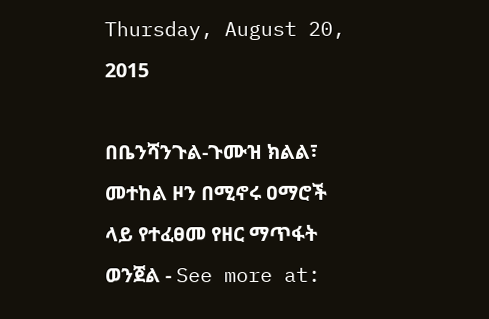Thursday, August 20, 2015

በቤንሻንጉል-ጉሙዝ ክልል፣ መተከል ዞን በሚኖሩ ዐማሮች ላይ የተፈፀመ የዘር ማጥፋት ወንጀል - See more at: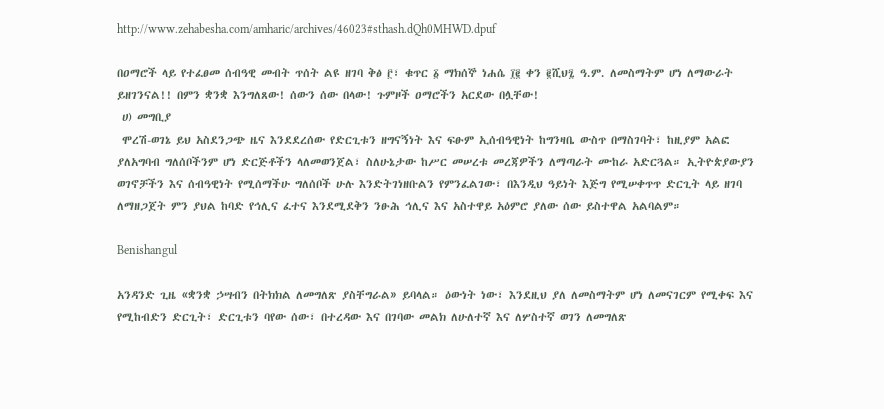http://www.zehabesha.com/amharic/archives/46023#sthash.dQh0MHWD.dpuf

በዐማሮች ላይ የተፈፀመ ሰብዓዊ መብት ጥሰት ልዩ ዘገባ ቅፅ ፫፣ ቁጥር ፩ ማክሰኞ ነሐሴ ፲፪ ቀን ፪ሺህ፯ ዓ.ም. ለመስማትም ሆነ ለማውራት ይዘገንናል!! በምን ቋንቋ እንግለጸው! ሰውን ሰው በላው! ጉምዞች ዐማሮችን አርደው በሏቸው!
 ሀ) መግቢያ
 ሞረሽ-ወገኔ ይህ አስደንጋጭ ዜና እንደደረሰው የድርጊቱን ዘግናኝነት እና ፍፁም ኢሰብዓዊነት ከግንዛቤ ውስጥ በማስገባት፣ ከዚያም አልፎ ያለአግባብ ግለሰቦችንም ሆነ ድርጅቶችን ላለመወንጀል፣ ስለሁኔታው ከሥር መሠረቱ መረጃዎችን ለማጣራት ሙከራ አድርጓል። ኢትዮጵያውያን ወገኖቻችን እና ሰብዓዊነት የሚሰማችሁ ግለሰቦች ሁሉ እንድትገነዘቡልን የምንፈልገው፣ በእንዲህ ዓይነት እጅግ የሚሠቀጥጥ ድርጊት ላይ ዘገባ ለማዘጋጀት ምን ያህል ከባድ የኅሊና ፈተና እንደሚደቅን ንፁሕ ኅሊና እና አስተዋይ አዕምሮ ያለው ሰው ይስተዋል አልባልም።

Benishangul

አንዳንድ ጊዜ «ቋንቋ ኃሣብን በትክክል ለመግለጽ ያስቸግራል» ይባላል። ዕውነት ነው፣ እንደዚህ ያለ ለመስማትም ሆነ ለመናገርም የሚቀፍ እና የሚከብድን ድርጊት፣ ድርጊቱን ባየው ሰው፣ በተረዳው እና በገባው መልክ ለሁለተኛ እና ለሦስተኛ ወገን ለመግለጽ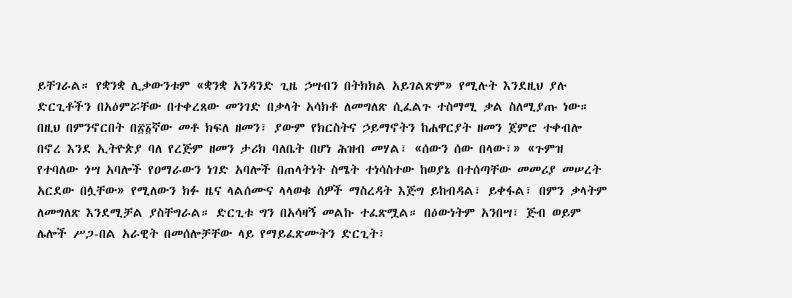ይቸገራል። የቋንቋ ሊቃውንቱም «ቋንቋ አንዳንድ ጊዜ ኃሣብን በትክክል አይገልጽም» የሚሉት እንደዚህ ያሉ ድርጊቶችን በአዕምሯቸው በተቀረጸው መንገድ በቃላት አሳክቶ ለመግለጽ ሲፈልጉ ተስማሚ ቃል ስለሚያጡ ነው። በዚህ በምንኖርበት በ፳፩ኛው መቶ ክፍለ ዘመን፣ ያውም የክርስትና ኃይማኖትን ከሐዋርያት ዘመን ጀምሮ ተቀብሎ በኖረ እንደ ኢትዮጵያ ባለ የረጅም ዘመን ታሪክ ባለቤት በሆነ ሕዝብ መሃል፣ «ሰውን ሰው በላው፣» «ጉምዝ የተባለው ጎሣ አባሎች የዐማራውን ነገድ አባሎች በጠላትነት ስሜት ተነሳስተው ከወያኔ በተሰጣቸው መመሪያ መሠረት አርደው በሏቸው» የሚለውን ክፉ ዜና ላልሰሙና ላላወቁ ሰዎች ማስረዳት እጅግ ይከብዳል፣ ይቀፋል፣ በምን ቃላትም ለመግለጽ እንደሚቻል ያስቸግራል። ድርጊቱ ግን በአሳዛኝ መልኩ ተፈጽሟል። በዕውነትም አንበሣ፣ ጅብ ወይም ሌሎች ሥጋ-በል አራዊት በመሰሎቻቸው ላይ የማይፈጽሙትን ድርጊት፣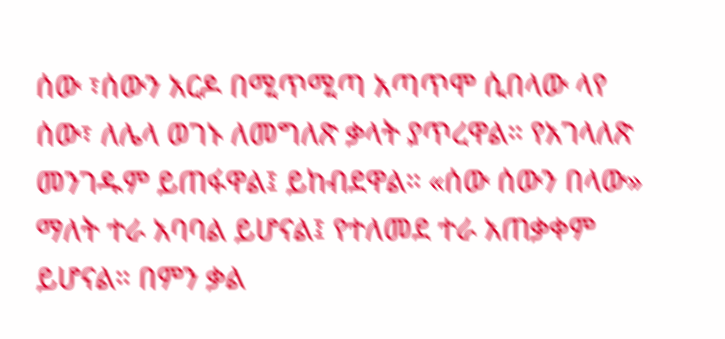ሰው ፣ሰውን አርዶ በሚጥሚጣ አጣጥሞ ሲበላው ላየ ሰው፣ ለሌላ ወገኑ ለመግለጽ ቃላት ያጥረዋል። የአገላለጽ መንገዱም ይጠፋዋል፤ ይከብደዋል። «ሰው ሰውን በላው» ማለት ተራ አባባል ይሆናል፤ የተለመደ ተራ አጠቃቀም ይሆናል። በምን ቃል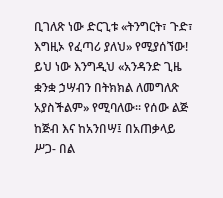ቢገለጽ ነው ድርጊቱ «ትንግርት፣ ጉድ፣ እግዚኦ የፈጣሪ ያለህ» የሚያሰኘው! ይህ ነው እንግዲህ «አንዳንድ ጊዜ ቋንቋ ኃሣብን በትክክል ለመግለጽ አያስችልም» የሚባለው። የሰው ልጅ ከጅብ እና ከአንበሣ፤ በአጠቃላይ ሥጋ- በል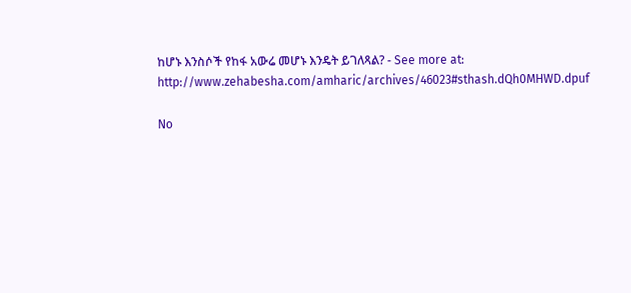ከሆኑ እንስሶች የከፋ አውሬ መሆኑ እንዴት ይገለጻል? - See more at: http://www.zehabesha.com/amharic/archives/46023#sthash.dQh0MHWD.dpuf

No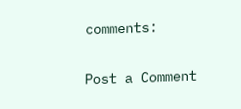comments:

Post a Comment